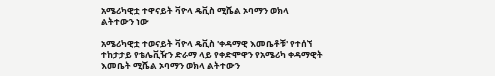አሜሪካዊቷ ተዋናይት ቫዮላ ዴቪስ ሚሼል ኦባማን ወክላ ልትተውን ነው

አሜሪካዊቷ ተወናይት ቫዮላ ዴቪስ 'ቀዳማዊ እመቤቶቹ' የተሰኘ ተከታታይ የቴሌቪዥን ድራማ ላይ የቀድሞዋን የአሜሪካ ቀዳማዊት እመቤት ሚሼል ኦባማን ወክላ ልትተውን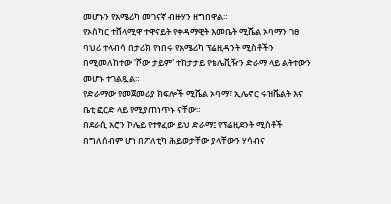መሆኑን የአሜሪካ መገናኛ ብዙሃን ዘግበዋል።
የኦስካር ተሸላሚዋ ተዋናይት የቀዳማዊት እመቤት ሚሼል ኦባማን ገፀ ባህሪ ተላብሳ በታሪክ የነበሩ የአሜሪካ ፕሬዚዳንት ሚስቶችን በሚመለከተው 'ሾው ታይም' ተከታታይ የቴሌቪዥን ድራማ ላይ ልትተውን መሆኑ ተገልጿል።
የድራማው የመጀመሪያ ክፍሎች ሚሼል ኦባማ፣ ኢሌኖር ሩዝቬልት እና ቤቲ ፎርድ ላይ የሚያጠነጥኑ ናቸው።
በደራሲ አሮን ኮሌይ የተፃፈው ይህ ድራማ፤ የፕሬዚደንት ሚስቶች በግለሰብም ሆነ በፖለቲካ ሕይወታቸው ያላቸውን ሃሳብና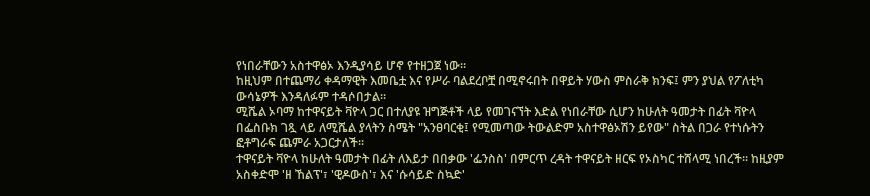የነበራቸውን አስተዋፅኦ እንዲያሳይ ሆኖ የተዘጋጀ ነው።
ከዚህም በተጨማሪ ቀዳማዊት እመቤቷ እና የሥራ ባልደረቦቿ በሚኖሩበት በዋይት ሃውስ ምስራቅ ክንፍ፤ ምን ያህል የፖለቲካ ውሳኔዎች እንዳለፉም ተዳሶበታል።
ሚሼል ኦባማ ከተዋናይት ቫዮላ ጋር በተለያዩ ዝግጅቶች ላይ የመገናኘት እድል የነበራቸው ሲሆን ከሁለት ዓመታት በፊት ቫዮላ በፌስቡክ ገጿ ላይ ለሚሼል ያላትን ስሜት "አንፀባርቂ፤ የሚመጣው ትውልድም አስተዋፅኦሽን ይየው" ስትል በጋራ የተነሱትን ፎቶግራፍ ጨምራ አጋርታለች።
ተዋናይት ቫዮላ ከሁለት ዓመታት በፊት ለእይታ በበቃው 'ፌንስስ' በምርጥ ረዳት ተዋናይት ዘርፍ የኦስካር ተሸላሚ ነበረች። ከዚያም አስቀድሞ 'ዘ ኸልፕ'፣ 'ዊዶውስ'፣ እና 'ሱሳይድ ስኳድ'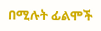በሚሉት ፊልሞች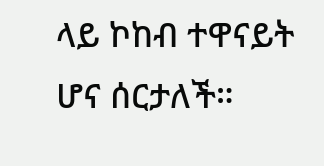ላይ ኮከብ ተዋናይት ሆና ሰርታለች።